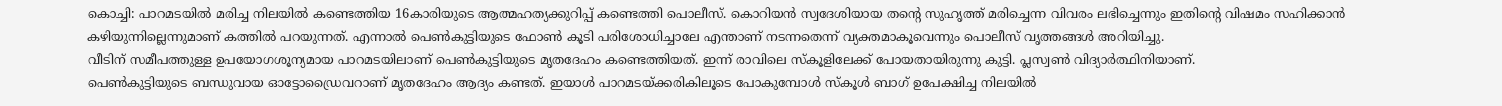കൊച്ചി: പാറമടയിൽ മരിച്ച നിലയിൽ കണ്ടെത്തിയ 16കാരിയുടെ ആത്മഹത്യക്കുറിപ്പ് കണ്ടെത്തി പൊലീസ്. കൊറിയൻ സ്വദേശിയായ തന്റെ സുഹൃത്ത് മരിച്ചെന്ന വിവരം ലഭിച്ചെന്നും ഇതിന്റെ വിഷമം സഹിക്കാൻ കഴിയുന്നില്ലെന്നുമാണ് കത്തിൽ പറയുന്നത്. എന്നാൽ പെൺകുട്ടിയുടെ ഫോൺ കൂടി പരിശോധിച്ചാലേ എന്താണ് നടന്നതെന്ന് വ്യക്തമാകൂവെന്നും പൊലീസ് വൃത്തങ്ങൾ അറിയിച്ചു.
വീടിന് സമീപത്തുള്ള ഉപയോഗശൂന്യമായ പാറമടയിലാണ് പെൺകുട്ടിയുടെ മൃതദേഹം കണ്ടെത്തിയത്. ഇന്ന് രാവിലെ സ്കൂളിലേക്ക് പോയതായിരുന്നു കുട്ടി. പ്ലസ്വൺ വിദ്യാർത്ഥിനിയാണ്.
പെൺകുട്ടിയുടെ ബന്ധുവായ ഓട്ടോഡ്രൈവറാണ് മൃതദേഹം ആദ്യം കണ്ടത്. ഇയാൾ പാറമടയ്ക്കരികിലൂടെ പോകുമ്പോൾ സ്കൂൾ ബാഗ് ഉപേക്ഷിച്ച നിലയിൽ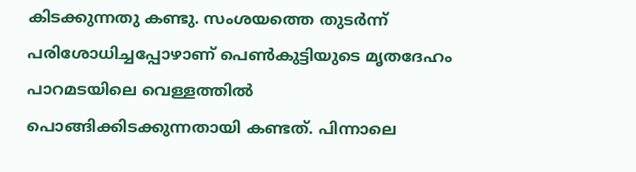കിടക്കുന്നതു കണ്ടു. സംശയത്തെ തുടർന്ന് പരിശോധിച്ചപ്പോഴാണ് പെൺകുട്ടിയുടെ മൃതദേഹം പാറമടയിലെ വെള്ളത്തിൽ പൊങ്ങിക്കിടക്കുന്നതായി കണ്ടത്. പിന്നാലെ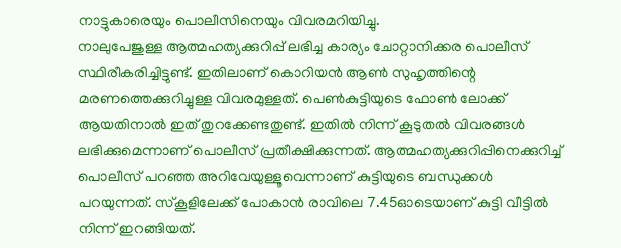നാട്ടുകാരെയും പൊലീസിനെയും വിവരമറിയിച്ചു.
നാലുപേജുള്ള ആത്മഹത്യക്കുറിപ്പ് ലഭിച്ച കാര്യം ചോറ്റാനിക്കര പൊലീസ് സ്ഥിരീകരിച്ചിട്ടുണ്ട്. ഇതിലാണ് കൊറിയൻ ആൺ സുഹൃത്തിന്റെ മരണത്തെക്കുറിച്ചുള്ള വിവരമുള്ളത്. പെൺകുട്ടിയുടെ ഫോൺ ലോക്ക് ആയതിനാൽ ഇത് തുറക്കേണ്ടതുണ്ട്. ഇതിൽ നിന്ന് കൂടുതൽ വിവരങ്ങൾ ലഭിക്കുമെന്നാണ് പൊലീസ് പ്രതീക്ഷിക്കുന്നത്. ആത്മഹത്യക്കുറിപ്പിനെക്കുറിച്ച് പൊലീസ് പറഞ്ഞ അറിവേയുള്ളൂവെന്നാണ് കുട്ടിയുടെ ബന്ധുക്കൾ പറയുന്നത്. സ്കൂളിലേക്ക് പോകാൻ രാവിലെ 7.45ഓടെയാണ് കുട്ടി വീട്ടിൽ നിന്ന് ഇറങ്ങിയത്.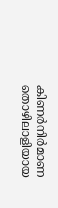കിണർനിർമാണ തൊഴിലാളിയായ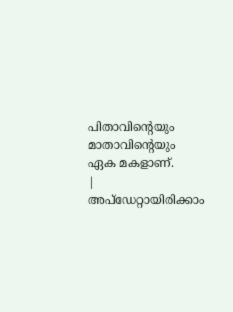പിതാവിന്റെയും മാതാവിന്റെയും ഏക മകളാണ്.
|
അപ്ഡേറ്റായിരിക്കാം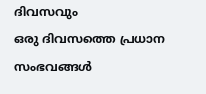ദിവസവും
ഒരു ദിവസത്തെ പ്രധാന സംഭവങ്ങൾ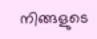നിങ്ങളുടെ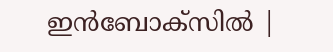ഇൻബോക്സിൽ |